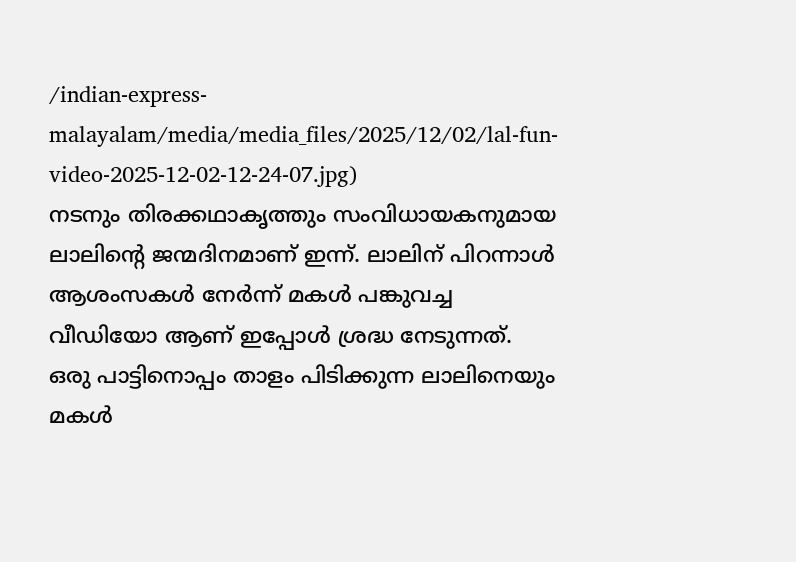/indian-express-malayalam/media/media_files/2025/12/02/lal-fun-video-2025-12-02-12-24-07.jpg)
നടനും തിരക്കഥാകൃത്തും സംവിധായകനുമായ ലാലിന്റെ ജന്മദിനമാണ് ഇന്ന്. ലാലിന് പിറന്നാൾ ആശംസകൾ നേർന്ന് മകൾ പങ്കുവച്ച വീഡിയോ ആണ് ഇപ്പോൾ ശ്രദ്ധ നേടുന്നത്.
ഒരു പാട്ടിനൊപ്പം താളം പിടിക്കുന്ന ലാലിനെയും മകൾ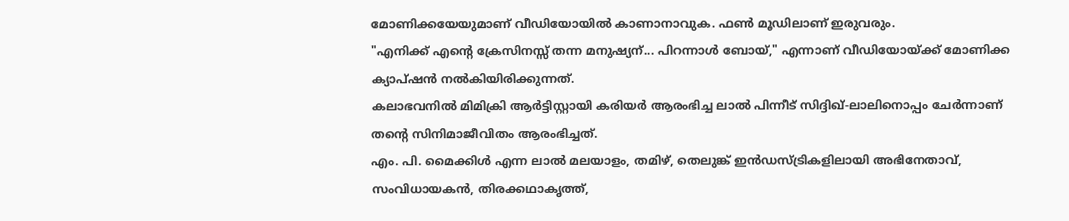മോണിക്കയേയുമാണ് വീഡിയോയിൽ കാണാനാവുക. ഫൺ മൂഡിലാണ് ഇരുവരും.
"എനിക്ക് എന്റെ ക്രേസിനസ്സ് തന്ന മനുഷ്യന്... പിറന്നാൾ ബോയ്," എന്നാണ് വീഡിയോയ്ക്ക് മോണിക്ക ക്യാപ്ഷൻ നൽകിയിരിക്കുന്നത്.
കലാഭവനിൽ മിമിക്രി ആർട്ടിസ്റ്റായി കരിയർ ആരംഭിച്ച ലാൽ പിന്നീട് സിദ്ദിഖ്-ലാലിനൊപ്പം ചേർന്നാണ് തന്റെ സിനിമാജീവിതം ആരംഭിച്ചത്.
എം. പി. മൈക്കിൾ എന്ന ലാൽ മലയാളം, തമിഴ്, തെലുങ്ക് ഇൻഡസ്ട്രികളിലായി അഭിനേതാവ്, സംവിധായകൻ, തിരക്കഥാകൃത്ത്,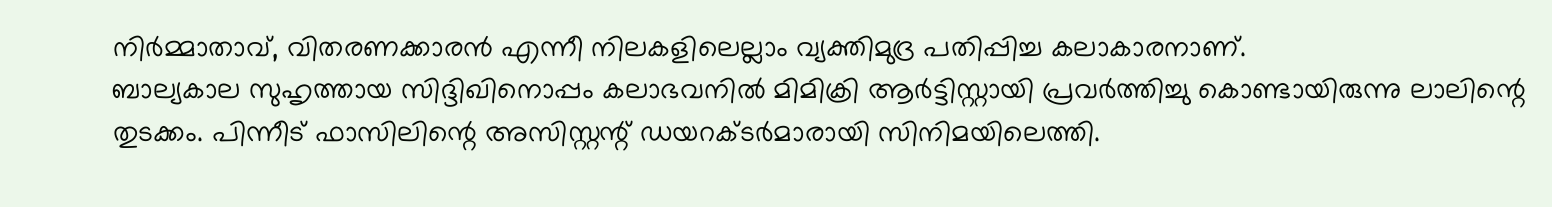നിർമ്മാതാവ്, വിതരണക്കാരൻ എന്നീ നിലകളിലെല്ലാം വ്യക്തിമുദ്ര പതിപ്പിച്ച കലാകാരനാണ്.
ബാല്യകാല സുഹൃത്തായ സിദ്ദിഖിനൊപ്പം കലാഭവനിൽ മിമിക്രി ആർട്ടിസ്റ്റായി പ്രവർത്തിച്ചു കൊണ്ടായിരുന്നു ലാലിന്റെ തുടക്കം. പിന്നീട് ഫാസിലിന്റെ അസിസ്റ്റന്റ് ഡയറക്ടർമാരായി സിനിമയിലെത്തി.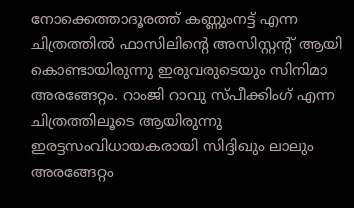നോക്കെത്താദൂരത്ത് കണ്ണുംനട്ട് എന്ന ചിത്രത്തിൽ ഫാസിലിന്റെ അസിസ്റ്റന്റ് ആയി കൊണ്ടായിരുന്നു ഇരുവരുടെയും സിനിമാ അരങ്ങേറ്റം. റാംജി റാവു സ്പീക്കിംഗ് എന്ന ചിത്രത്തിലൂടെ ആയിരുന്നു ഇരട്ടസംവിധായകരായി സിദ്ദിഖും ലാലും അരങ്ങേറ്റം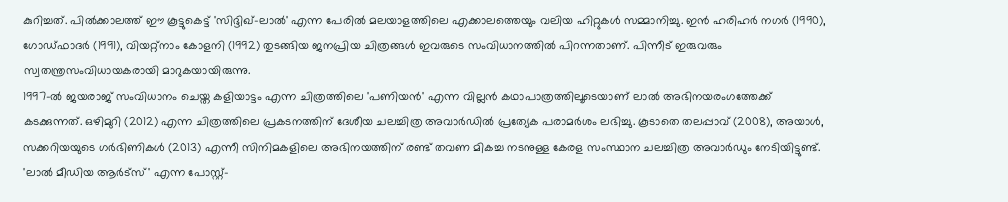കുറിച്ചത്. പിൽക്കാലത്ത് ഈ കൂട്ടുകെട്ട് 'സിദ്ദിഖ്-ലാൽ' എന്ന പേരിൽ മലയാളത്തിലെ എക്കാലത്തെയും വലിയ ഹിറ്റുകൾ സമ്മാനിച്ചു. ഇൻ ഹരിഹർ നഗർ (1990), ഗോഡ്ഫാദർ (1991), വിയറ്റ്നാം കോളനി (1992) തുടങ്ങിയ ജനപ്രിയ ചിത്രങ്ങൾ ഇവരുടെ സംവിധാനത്തിൽ പിറന്നതാണ്. പിന്നീട് ഇരുവരും സ്വതന്ത്രസംവിധായകരായി മാറുകയായിരുന്നു.
1997-ൽ ജയരാജ് സംവിധാനം ചെയ്ത കളിയാട്ടം എന്ന ചിത്രത്തിലെ 'പണിയൻ' എന്ന വില്ലൻ കഥാപാത്രത്തിലൂടെയാണ് ലാൽ അഭിനയരംഗത്തേക്ക് കടക്കുന്നത്. ഒഴിമുറി (2012) എന്ന ചിത്രത്തിലെ പ്രകടനത്തിന് ദേശീയ ചലച്ചിത്ര അവാർഡിൽ പ്രത്യേക പരാമർശം ലഭിച്ചു. കൂടാതെ തലപ്പാവ് (2008), അയാൾ, സക്കറിയയുടെ ഗർഭിണികൾ (2013) എന്നീ സിനിമകളിലെ അഭിനയത്തിന് രണ്ട് തവണ മികച്ച നടനുള്ള കേരള സംസ്ഥാന ചലച്ചിത്ര അവാർഡും നേടിയിട്ടുണ്ട്. 'ലാൽ മീഡിയ ആർട്സ്' എന്ന പോസ്റ്റ്-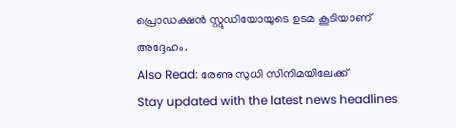പ്രൊഡക്ഷൻ സ്റ്റുഡിയോയുടെ ഉടമ കൂടിയാണ് അദ്ദേഹം.
Also Read: രേണു സുധി സിനിമയിലേക്ക്
Stay updated with the latest news headlines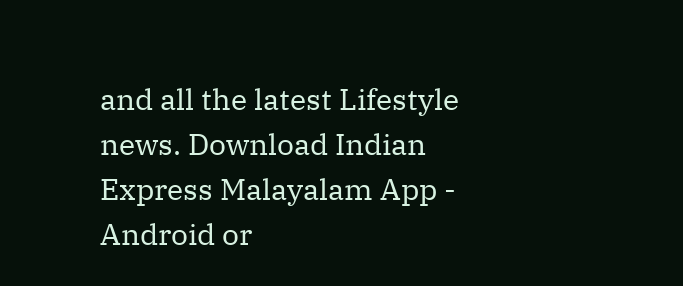and all the latest Lifestyle news. Download Indian Express Malayalam App - Android or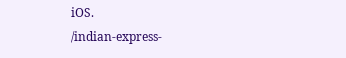iOS.
/indian-express-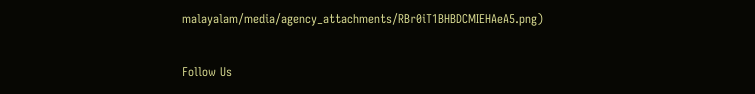malayalam/media/agency_attachments/RBr0iT1BHBDCMIEHAeA5.png)

Follow Us